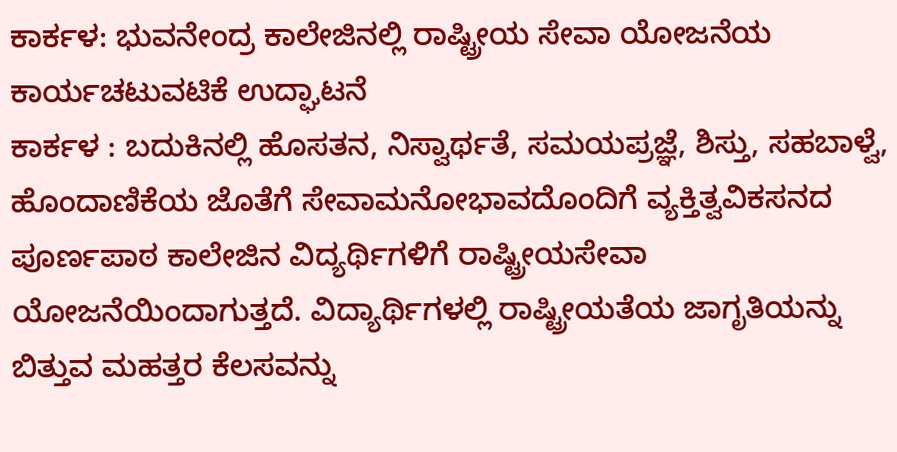ಕಾರ್ಕಳ: ಭುವನೇಂದ್ರ ಕಾಲೇಜಿನಲ್ಲಿ ರಾಷ್ಟ್ರೀಯ ಸೇವಾ ಯೋಜನೆಯ ಕಾರ್ಯಚಟುವಟಿಕೆ ಉದ್ಘಾಟನೆ
ಕಾರ್ಕಳ : ಬದುಕಿನಲ್ಲಿ ಹೊಸತನ, ನಿಸ್ವಾರ್ಥತೆ, ಸಮಯಪ್ರಜ್ಞೆ, ಶಿಸ್ತು, ಸಹಬಾಳ್ವೆ, ಹೊಂದಾಣಿಕೆಯ ಜೊತೆಗೆ ಸೇವಾಮನೋಭಾವದೊಂದಿಗೆ ವ್ಯಕ್ತಿತ್ವವಿಕಸನದ ಪೂರ್ಣಪಾಠ ಕಾಲೇಜಿನ ವಿದ್ಯರ್ಥಿಗಳಿಗೆ ರಾಷ್ಟ್ರೀಯಸೇವಾ ಯೋಜನೆಯಿಂದಾಗುತ್ತದೆ. ವಿದ್ಯಾರ್ಥಿಗಳಲ್ಲಿ ರಾಷ್ಟ್ರೀಯತೆಯ ಜಾಗೃತಿಯನ್ನು ಬಿತ್ತುವ ಮಹತ್ತರ ಕೆಲಸವನ್ನು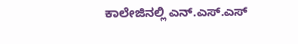ಕಾಲೇಜಿನಲ್ಲಿ ಎನ್.ಎಸ್.ಎಸ್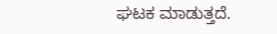ಘಟಕ ಮಾಡುತ್ತದೆ.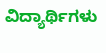ವಿದ್ಯಾರ್ಥಿಗಳು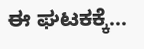ಈ ಘಟಕಕ್ಕೆ…